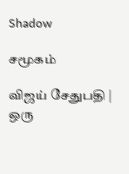Shadow

சமூகம்

விஜய் சேதுபதி | ஒரு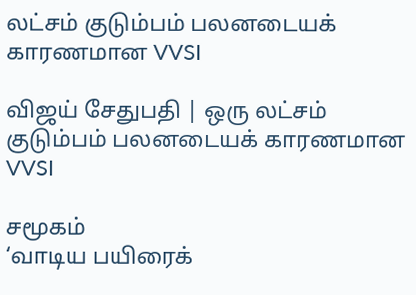லட்சம் குடும்பம் பலனடையக் காரணமான VVSI

விஜய் சேதுபதி | ஒரு லட்சம் குடும்பம் பலனடையக் காரணமான VVSI

சமூகம்
‘வாடிய பயிரைக்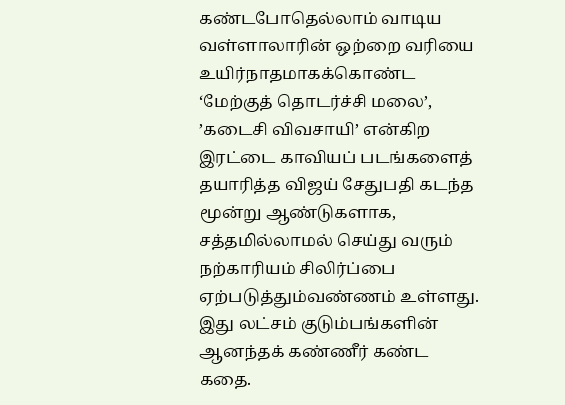கண்டபோதெல்லாம் வாடிய வள்ளாலாரின் ஒற்றை வரியை உயிர்நாதமாகக்கொண்ட ‘மேற்குத் தொடர்ச்சி மலை’, ’கடைசி விவசாயி’ என்கிற இரட்டை காவியப் படங்களைத் தயாரித்த விஜய் சேதுபதி கடந்த மூன்று ஆண்டுகளாக, சத்தமில்லாமல் செய்து வரும் நற்காரியம் சிலிர்ப்பை ஏற்படுத்தும்வண்ணம் உள்ளது. இது லட்சம் குடும்பங்களின் ஆனந்தக் கண்ணீர் கண்ட கதை.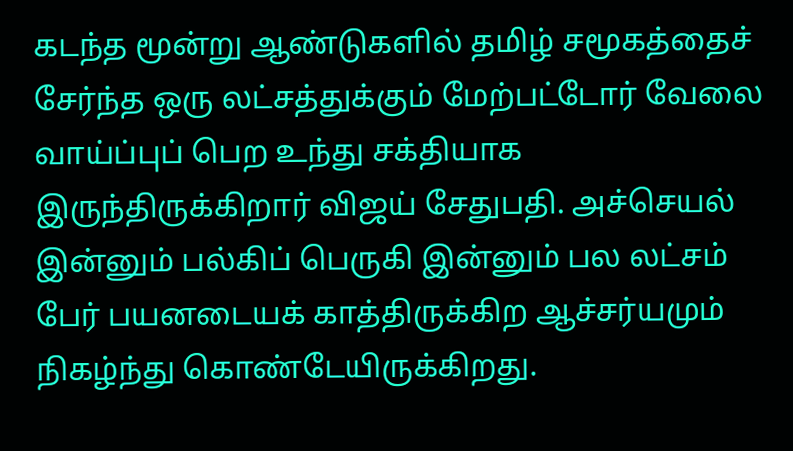கடந்த மூன்று ஆண்டுகளில் தமிழ் சமூகத்தைச் சேர்ந்த ஒரு லட்சத்துக்கும் மேற்பட்டோர் வேலை வாய்ப்புப் பெற உந்து சக்தியாக இருந்திருக்கிறார் விஜய் சேதுபதி. அச்செயல் இன்னும் பல்கிப் பெருகி இன்னும் பல லட்சம் பேர் பயனடையக் காத்திருக்கிற ஆச்சர்யமும் நிகழ்ந்து கொண்டேயிருக்கிறது.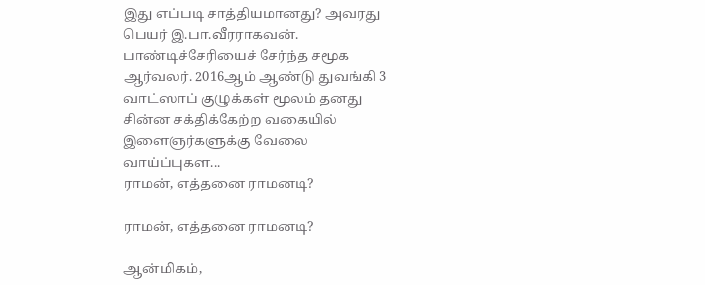இது எப்படி சாத்தியமானது? அவரது பெயர் இ.பா.வீரராகவன். பாண்டிச்சேரியைச் சேர்ந்த சமூக ஆர்வலர். 2016ஆம் ஆண்டு துவங்கி 3 வாட்ஸாப் குழுக்கள் மூலம் தனது சின்ன சக்திக்கேற்ற வகையில் இளைஞர்களுக்கு வேலை வாய்ப்புகள...
ராமன், எத்தனை ராமனடி?

ராமன், எத்தனை ராமனடி?

ஆன்‌மிகம்,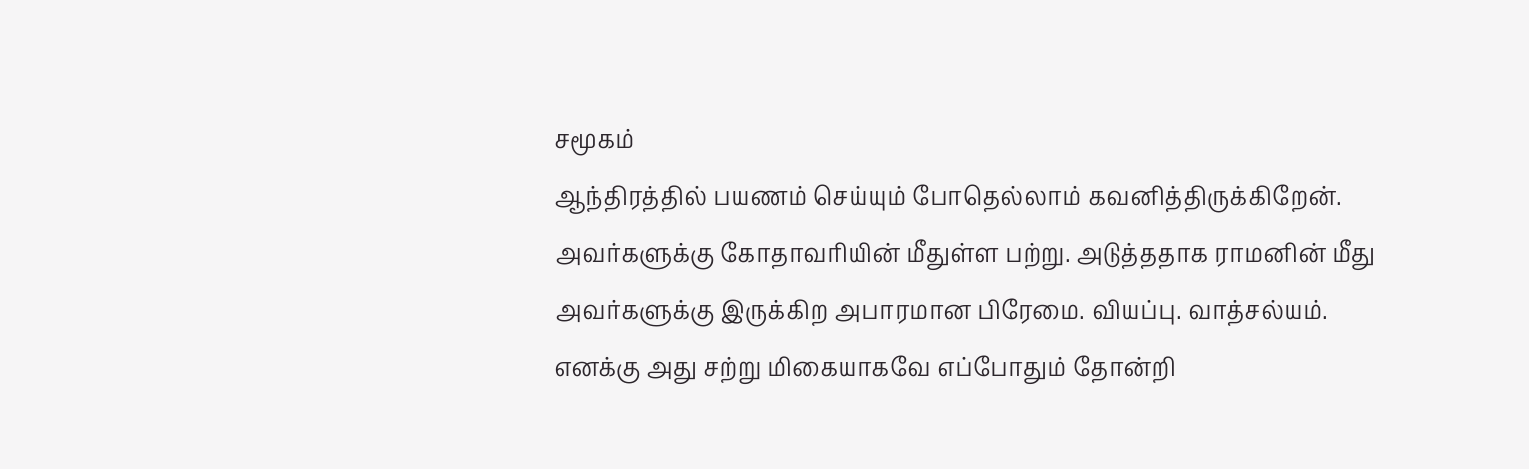சமூகம்
ஆந்திரத்தில் பயணம் செய்யும் போதெல்லாம் கவனித்திருக்கிறேன். அவர்களுக்கு கோதாவரியின் மீதுள்ள பற்று. அடுத்ததாக ராமனின் மீது அவர்களுக்கு இருக்கிற அபாரமான பிரேமை. வியப்பு. வாத்சல்யம். எனக்கு அது சற்று மிகையாகவே எப்போதும் தோன்றி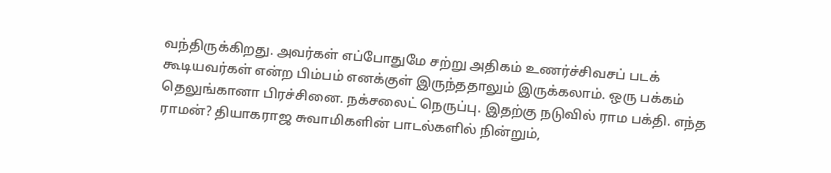வந்திருக்கிறது. அவர்கள் எப்போதுமே சற்று அதிகம் உணர்ச்சிவசப் படக் கூடியவர்கள் என்ற பிம்பம் எனக்குள் இருந்ததாலும் இருக்கலாம். ஒரு பக்கம் தெலுங்கானா பிரச்சினை. நக்சலைட் நெருப்பு. இதற்கு நடுவில் ராம பக்தி. எந்த ராமன்? தியாகராஜ சுவாமிகளின் பாடல்களில் நின்றும்,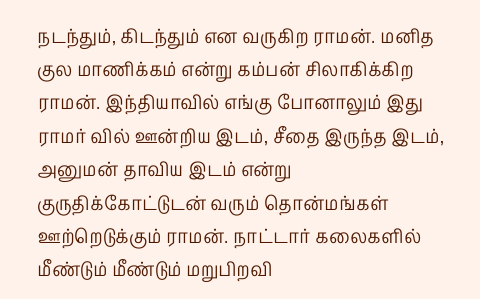நடந்தும், கிடந்தும் என வருகிற ராமன். மனித குல மாணிக்கம் என்று கம்பன் சிலாகிக்கிற ராமன். இந்தியாவில் எங்கு போனாலும் இது ராமர் வில் ஊன்றிய இடம், சீதை இருந்த இடம், அனுமன் தாவிய இடம் என்று குருதிக்கோட்டுடன் வரும் தொன்மங்கள் ஊற்றெடுக்கும் ராமன். நாட்டார் கலைகளில் மீண்டும் மீண்டும் மறுபிறவி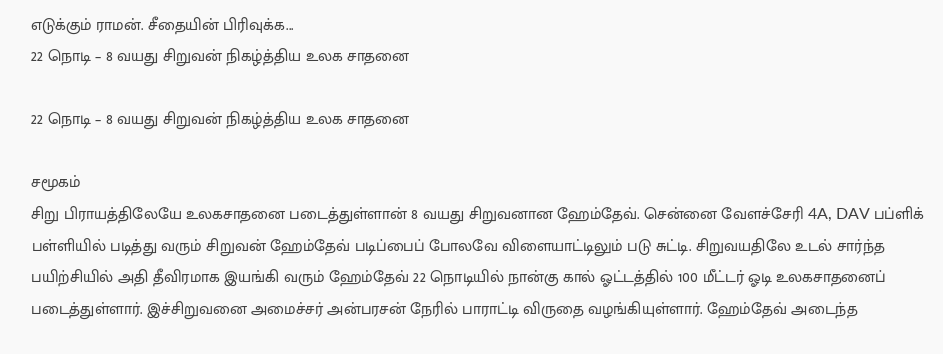எடுக்கும் ராமன். சீதையின் பிரிவுக்க...
22 நொடி – 8 வயது சிறுவன் நிகழ்த்திய உலக சாதனை

22 நொடி – 8 வயது சிறுவன் நிகழ்த்திய உலக சாதனை

சமூகம்
சிறு பிராயத்திலேயே உலகசாதனை படைத்துள்ளான் 8 வயது சிறுவனான ஹேம்தேவ். சென்னை வேளச்சேரி 4A, DAV பப்ளிக் பள்ளியில் படித்து வரும் சிறுவன் ஹேம்தேவ் படிப்பைப் போலவே விளையாட்டிலும் படு சுட்டி. சிறுவயதிலே உடல் சார்ந்த பயிற்சியில் அதி தீவிரமாக இயங்கி வரும் ஹேம்தேவ் 22 நொடியில் நான்கு கால் ஓட்டத்தில் 100 மீட்டர் ஓடி உலகசாதனைப் படைத்துள்ளார். இச்சிறுவனை அமைச்சர் அன்பரசன் நேரில் பாராட்டி விருதை வழங்கியுள்ளார். ஹேம்தேவ் அடைந்த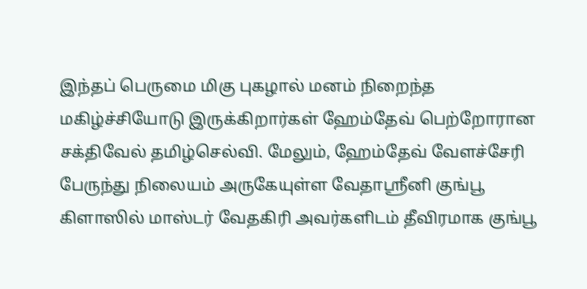இந்தப் பெருமை மிகு புகழால் மனம் நிறைந்த மகிழ்ச்சியோடு இருக்கிறார்கள் ஹேம்தேவ் பெற்றோரான சக்திவேல் தமிழ்செல்வி. மேலும், ஹேம்தேவ் வேளச்சேரி பேருந்து நிலையம் அருகேயுள்ள வேதாஸ்ரீனி குங்பூ கிளாஸில் மாஸ்டர் வேதகிரி அவர்களிடம் தீவிரமாக குங்பூ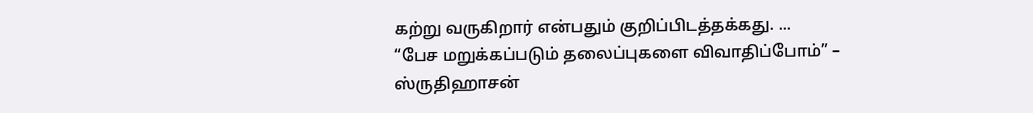கற்று வருகிறார் என்பதும் குறிப்பிடத்தக்கது. ...
“பேச மறுக்கப்படும் தலைப்புகளை விவாதிப்போம்” – ஸ்ருதிஹாசன்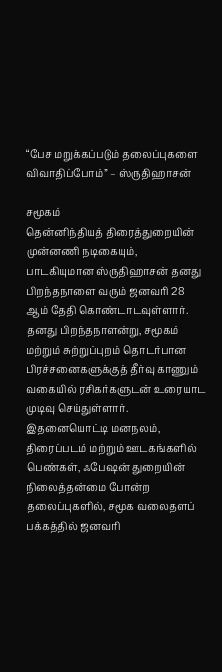“பேச மறுக்கப்படும் தலைப்புகளை விவாதிப்போம்” – ஸ்ருதிஹாசன்

சமூகம்
தென்னிந்தியத் திரைத்துறையின் முன்னணி நடிகையும், பாடகியுமான ஸ்ருதிஹாசன் தனது பிறந்தநாளை வரும் ஜனவரி 28 ஆம் தேதி கொண்டாடவுள்ளார். தனது பிறந்தநாளன்று, சமூகம் மற்றும் சுற்றுப்புறம் தொடர்பான பிரச்சனைகளுக்குத் தீர்வு காணும் வகையில் ரசிகர்களுடன் உரையாட முடிவு செய்துள்ளார். இதனையொட்டி மனநலம், திரைப்படம் மற்றும் ஊடகங்களில் பெண்கள், ஃபேஷன் துறையின் நிலைத்தன்மை போன்ற தலைப்புகளில், சமூக வலைதளப் பக்கத்தில் ஜனவரி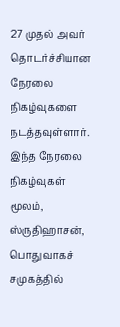27 முதல் அவர் தொடர்ச்சியான நேரலை நிகழ்வுகளை நடத்தவுள்ளார். இந்த நேரலை நிகழ்வுகள் மூலம், ஸ்ருதிஹாசன், பொதுவாகச் சமுகத்தில்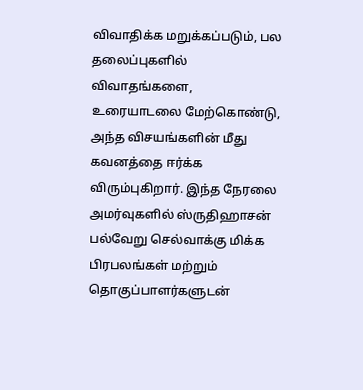விவாதிக்க மறுக்கப்படும், பல தலைப்புகளில் விவாதங்களை, உரையாடலை மேற்கொண்டு, அந்த விசயங்களின் மீது கவனத்தை ஈர்க்க விரும்புகிறார். இந்த நேரலை அமர்வுகளில் ஸ்ருதிஹாசன் பல்வேறு செல்வாக்கு மிக்க பிரபலங்கள் மற்றும் தொகுப்பாளர்களுடன்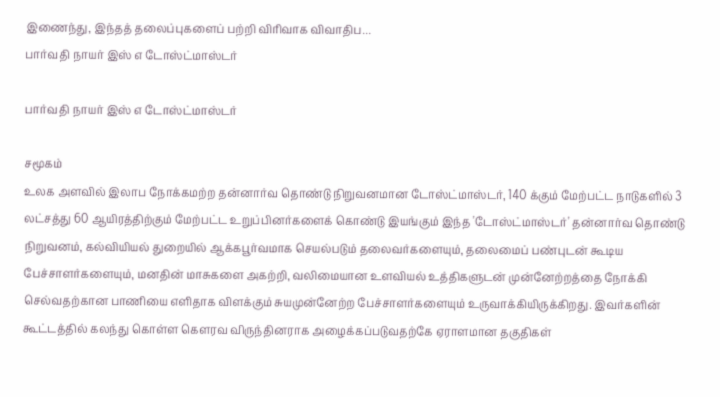இணைந்து, இந்தத் தலைப்புகளைப் பற்றி விரிவாக விவாதிப...
பார்வதி நாயர் இஸ் எ டோஸ்ட்மாஸ்டர்

பார்வதி நாயர் இஸ் எ டோஸ்ட்மாஸ்டர்

சமூகம்
உலக அளவில் இலாப நோக்கமற்ற தன்னார்வ தொண்டு நிறுவனமான டோஸ்ட்மாஸ்டர், 140 க்கும் மேற்பட்ட நாடுகளில் 3 லட்சத்து 60 ஆயிரத்திற்கும் மேற்பட்ட உறுப்பினர்களைக் கொண்டு இயங்கும் இந்த 'டோஸ்ட்மாஸ்டர்' தன்னார்வ தொண்டு நிறுவனம், கல்வியியல் துறையில் ஆக்கபூர்வமாக செயல்படும் தலைவர்களையும், தலைமைப் பண்புடன் கூடிய பேச்சாளர்களையும், மனதின் மாசுகளை அகற்றி, வலிமையான உளவியல் உத்திகளுடன் முன்னேற்றத்தை நோக்கி செல்வதற்கான பாணியை எளிதாக விளக்கும் சுயமுன்னேற்ற பேச்சாளர்களையும் உருவாக்கியிருக்கிறது. இவர்களின் கூட்டத்தில் கலந்து கொள்ள கௌரவ விருந்தினராக அழைக்கப்படுவதற்கே ஏராளமான தகுதிகள்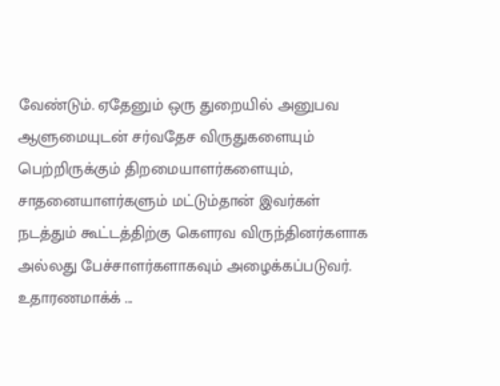வேண்டும். ஏதேனும் ஒரு துறையில் அனுபவ ஆளுமையுடன் சர்வதேச விருதுகளையும் பெற்றிருக்கும் திறமையாளர்களையும், சாதனையாளர்களும் மட்டும்தான் இவர்கள் நடத்தும் கூட்டத்திற்கு கௌரவ விருந்தினர்களாக அல்லது பேச்சாளர்களாகவும் அழைக்கப்படுவர். உதாரணமாக்க் ...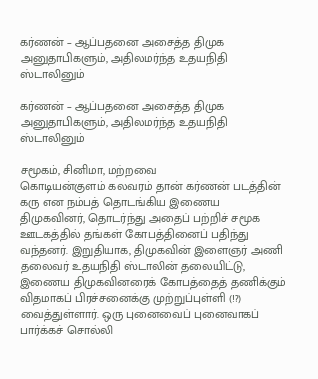கர்ணன் – ஆப்பதனை அசைத்த திமுக அனுதாபிகளும், அதிலமர்ந்த உதயநிதி ஸ்டாலினும்

கர்ணன் – ஆப்பதனை அசைத்த திமுக அனுதாபிகளும், அதிலமர்ந்த உதயநிதி ஸ்டாலினும்

சமூகம், சினிமா, மற்றவை
கொடியன்குளம் கலவரம் தான் கர்ணன் படத்தின் கரு என நம்பத் தொடங்கிய இணைய திமுகவினர், தொடர்ந்து அதைப் பற்றிச் சமூக ஊடகத்தில் தங்கள் கோபத்தினைப் பதிந்து வந்தனர். இறுதியாக, திமுகவின் இளைஞர் அணி தலைவர் உதயநிதி ஸ்டாலின் தலையிட்டு, இணைய திமுகவினரைக் கோபத்தைத் தணிக்கும் விதமாகப் பிரச்சனைக்கு முற்றுப்புள்ளி (!?) வைத்துள்ளார். ஒரு புனைவைப் புனைவாகப் பார்க்கச் சொல்லி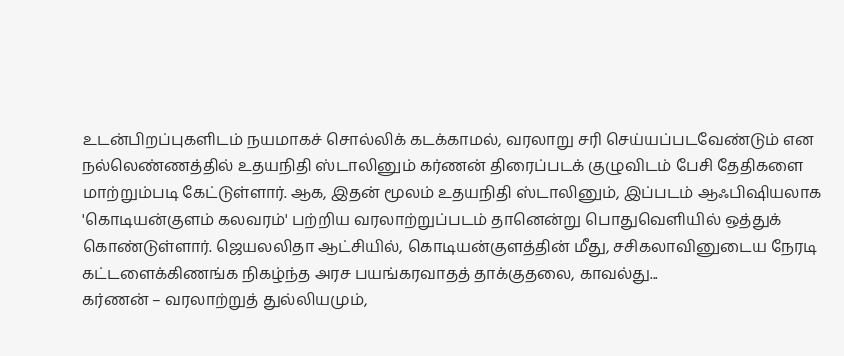உடன்பிறப்புகளிடம் நயமாகச் சொல்லிக் கடக்காமல், வரலாறு சரி செய்யப்படவேண்டும் என நல்லெண்ணத்தில் உதயநிதி ஸ்டாலினும் கர்ணன் திரைப்படக் குழுவிடம் பேசி தேதிகளை மாற்றும்படி கேட்டுள்ளார். ஆக, இதன் மூலம் உதயநிதி ஸ்டாலினும், இப்படம் ஆஃபிஷியலாக 'கொடியன்குளம் கலவரம்' பற்றிய வரலாற்றுப்படம் தானென்று பொதுவெளியில் ஒத்துக் கொண்டுள்ளார். ஜெயலலிதா ஆட்சியில், கொடியன்குளத்தின் மீது, சசிகலாவினுடைய நேரடி கட்டளைக்கிணங்க நிகழ்ந்த அரச பயங்கரவாதத் தாக்குதலை, காவல்து...
கர்ணன் – வரலாற்றுத் துல்லியமும்,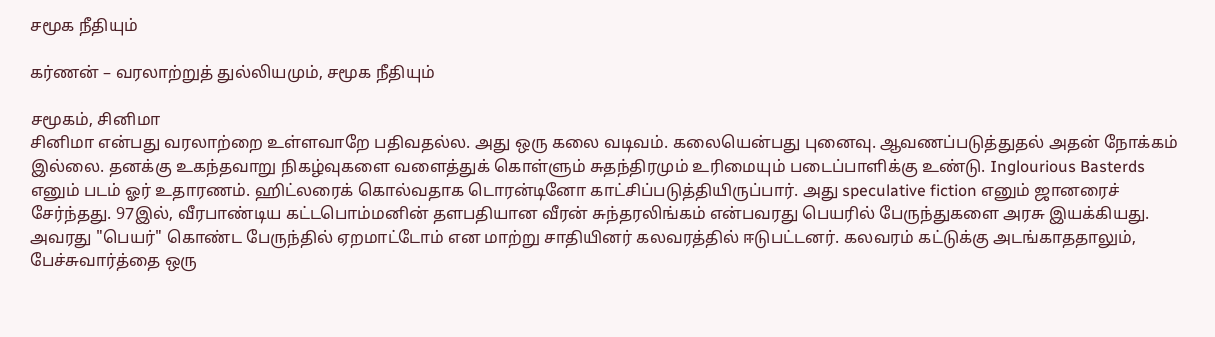சமூக நீதியும்

கர்ணன் – வரலாற்றுத் துல்லியமும், சமூக நீதியும்

சமூகம், சினிமா
சினிமா என்பது வரலாற்றை உள்ளவாறே பதிவதல்ல. அது ஒரு கலை வடிவம். கலையென்பது புனைவு. ஆவணப்படுத்துதல் அதன் நோக்கம் இல்லை. தனக்கு உகந்தவாறு நிகழ்வுகளை வளைத்துக் கொள்ளும் சுதந்திரமும் உரிமையும் படைப்பாளிக்கு உண்டு. Inglourious Basterds எனும் படம் ஓர் உதாரணம். ஹிட்லரைக் கொல்வதாக டொரன்டினோ காட்சிப்படுத்தியிருப்பார். அது speculative fiction எனும் ஜானரைச் சேர்ந்தது. 97இல், வீரபாண்டிய கட்டபொம்மனின் தளபதியான வீரன் சுந்தரலிங்கம் என்பவரது பெயரில் பேருந்துகளை அரசு இயக்கியது. அவரது "பெயர்" கொண்ட பேருந்தில் ஏறமாட்டோம் என மாற்று சாதியினர் கலவரத்தில் ஈடுபட்டனர். கலவரம் கட்டுக்கு அடங்காததாலும், பேச்சுவார்த்தை ஒரு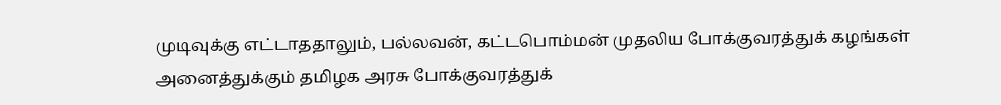முடிவுக்கு எட்டாததாலும், பல்லவன், கட்டபொம்மன் முதலிய போக்குவரத்துக் கழங்கள் அனைத்துக்கும் தமிழக அரசு போக்குவரத்துக்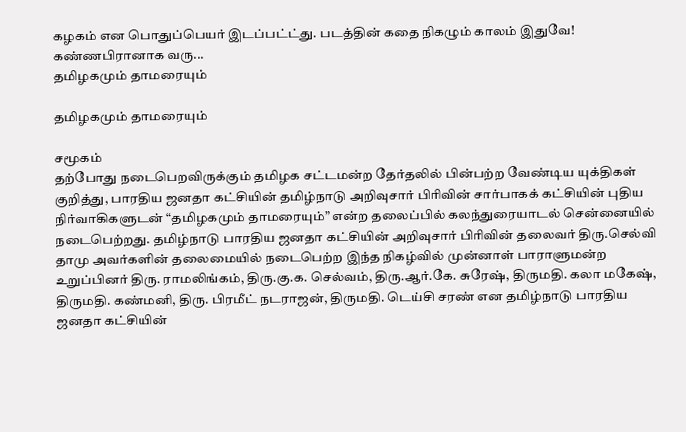கழகம் என பொதுப்பெயர் இடப்பட்ட்து. படத்தின் கதை நிகழும் காலம் இதுவே! கண்ணபிரானாக வரு...
தமிழகமும் தாமரையும்

தமிழகமும் தாமரையும்

சமூகம்
தற்போது நடைபெறவிருக்கும் தமிழக சட்டமன்ற தேர்தலில் பின்பற்ற வேண்டிய யுக்திகள் குறித்து, பாரதிய ஜனதா கட்சியின் தமிழ்நாடு அறிவுசார் பிரிவின் சார்பாகக் கட்சியின் புதிய நிர்வாகிகளுடன் “தமிழகமும் தாமரையும்” என்ற தலைப்பில் கலந்துரையாடல் சென்னையில் நடைபெற்றது. தமிழ்நாடு பாரதிய ஜனதா கட்சியின் அறிவுசார் பிரிவின் தலைவர் திரு.செல்வி தாமு அவர்களின் தலைமையில் நடைபெற்ற இந்த நிகழ்வில் முன்னாள் பாராளுமன்ற உறுப்பினர் திரு. ராமலிங்கம், திரு.கு.க. செல்வம், திரு.ஆர்.கே. சுரேஷ், திருமதி. கலா மகேஷ், திருமதி. கண்மனி, திரு. பிரமீட் நடராஜன், திருமதி. டெய்சி சரண் என தமிழ்நாடு பாரதிய ஜனதா கட்சியின்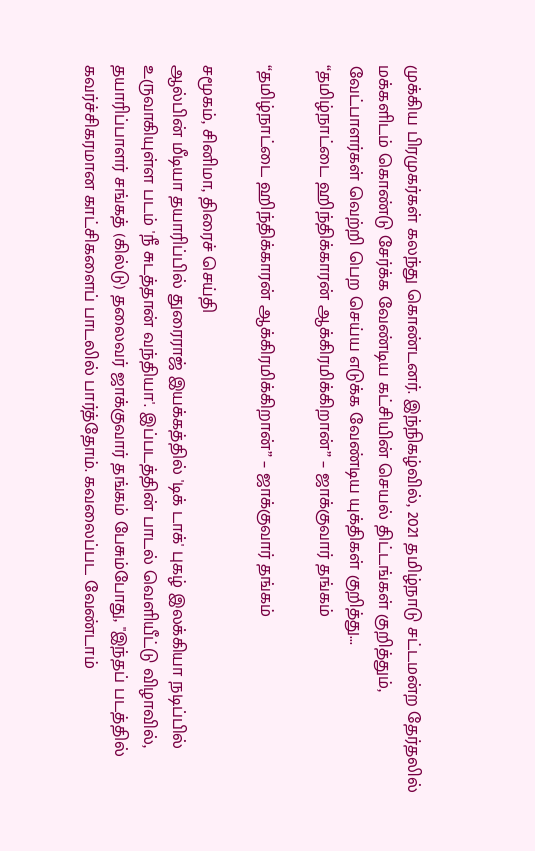முக்கிய பிரமுகர்கள் கலந்து கொண்டனர். இந்நிகழ்வில், 2021 தமிழ்நாடு சட்டமன்ற தேர்தலில் மக்களிடம் கொண்டு சேர்க்க வேண்டிய கட்சியின் செயல் திட்டங்கள் குறித்தும், வேட்பாளர்கள் வெற்றி பெற செய்ய எடுக்க வேண்டிய யுக்திகள் குறித்து...
“தமிழ்நாட்டை ஹிந்திக்காரன் ஆக்கிரமிக்கிறான்” – ஜாக்குவார் தங்கம்

“தமிழ்நாட்டை ஹிந்திக்காரன் ஆக்கிரமிக்கிறான்” – ஜாக்குவார் தங்கம்

சமூகம், சினிமா, திரைச் செய்தி
ஆல்பின் மீடியா தயாரிப்பில் துரைராஜ் இயக்கத்தில் 'டிக் டாக்' புகழ் இலக்கியா நடிப்பில் உருவாகியுள்ள படம் 'நீ சுடத்தான் வந்தியா'. இப்படத்தின் பாடல் வெளியீட்டு விழாவில், தயாரிப்பாளர் சங்கத் (கில்டு) தலைவர் ஜாக்குவார் தங்கம் பேசும்போது, "இந்தப் படத்தில் கவர்ச்சிகரமான காட்சிகளைப் பாடலில் பார்த்தோம். கவலைப்பட வேண்டாம்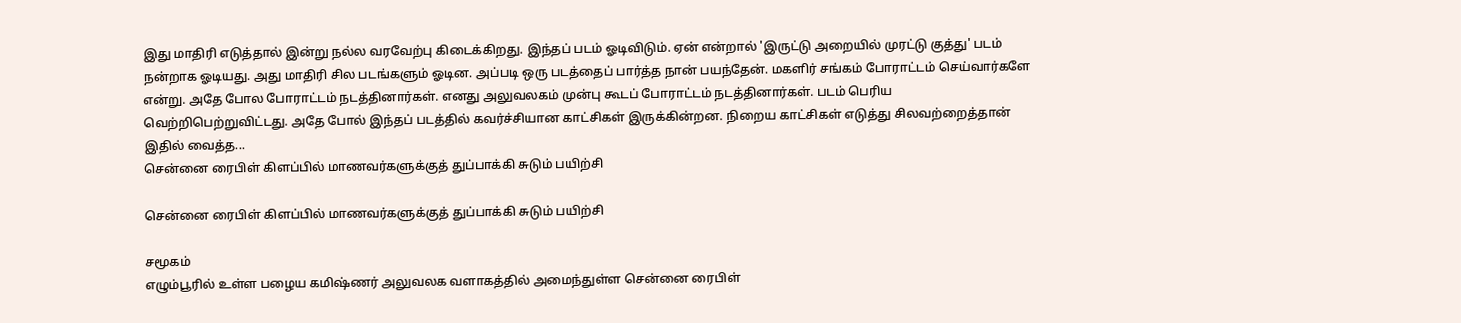இது மாதிரி எடுத்தால் இன்று நல்ல வரவேற்பு கிடைக்கிறது. இந்தப் படம் ஓடிவிடும். ஏன் என்றால் 'இருட்டு அறையில் முரட்டு குத்து' படம் நன்றாக ஓடியது. அது மாதிரி சில படங்களும் ஓடின. அப்படி ஒரு படத்தைப் பார்த்த நான் பயந்தேன். மகளிர் சங்கம் போராட்டம் செய்வார்களே என்று. அதே போல போராட்டம் நடத்தினார்கள். எனது அலுவலகம் முன்பு கூடப் போராட்டம் நடத்தினார்கள். படம் பெரிய வெற்றிபெற்றுவிட்டது. அதே போல் இந்தப் படத்தில் கவர்ச்சியான காட்சிகள் இருக்கின்றன. நிறைய காட்சிகள் எடுத்து சிலவற்றைத்தான் இதில் வைத்த...
சென்னை ரைபிள் கிளப்பில் மாணவர்களுக்குத் துப்பாக்கி சுடும் பயிற்சி

சென்னை ரைபிள் கிளப்பில் மாணவர்களுக்குத் துப்பாக்கி சுடும் பயிற்சி

சமூகம்
எழும்பூரில் உள்ள பழைய கமிஷ்ணர் அலுவலக வளாகத்தில் அமைந்துள்ள சென்னை ரைபிள்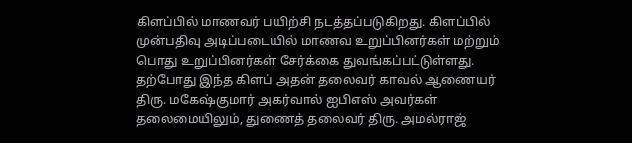கிளப்பில் மாணவர் பயிற்சி நடத்தப்படுகிறது. கிளப்பில் முன்பதிவு அடிப்படையில் மாணவ உறுப்பினர்கள் மற்றும் பொது உறுப்பினர்கள் சேர்க்கை துவங்கப்பட்டுள்ளது. தற்போது இந்த கிளப் அதன் தலைவர் காவல் ஆணையர் திரு. மகேஷ்குமார் அகர்வால் ஐபிஎஸ் அவர்கள் தலைமையிலும், துணைத் தலைவர் திரு. அமல்ராஜ்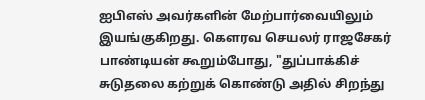ஐபிஎஸ் அவர்களின் மேற்பார்வையிலும் இயங்குகிறது. கௌரவ செயலர் ராஜசேகர் பாண்டியன் கூறும்போது, "துப்பாக்கிச் சுடுதலை கற்றுக் கொண்டு அதில் சிறந்து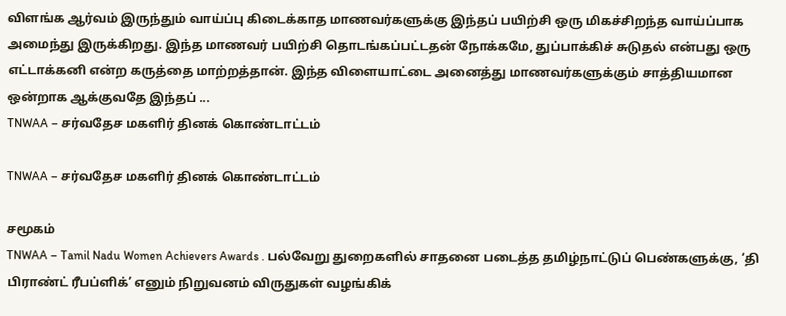விளங்க ஆர்வம் இருந்தும் வாய்ப்பு கிடைக்காத மாணவர்களுக்கு இந்தப் பயிற்சி ஒரு மிகச்சிறந்த வாய்ப்பாக அமைந்து இருக்கிறது. இந்த மாணவர் பயிற்சி தொடங்கப்பட்டதன் நோக்கமே, துப்பாக்கிச் சுடுதல் என்பது ஒரு எட்டாக்கனி என்ற கருத்தை மாற்றத்தான். இந்த விளையாட்டை அனைத்து மாணவர்களுக்கும் சாத்தியமான ஒன்றாக ஆக்குவதே இந்தப் ...
TNWAA – சர்வதேச மகளிர் தினக் கொண்டாட்டம்

TNWAA – சர்வதேச மகளிர் தினக் கொண்டாட்டம்

சமூகம்
TNWAA – Tamil Nadu Women Achievers Awards . பல்வேறு துறைகளில் சாதனை படைத்த தமிழ்நாட்டுப் பெண்களுக்கு, ‘தி பிராண்ட் ரீபப்ளிக்’ எனும் நிறுவனம் விருதுகள் வழங்கிக்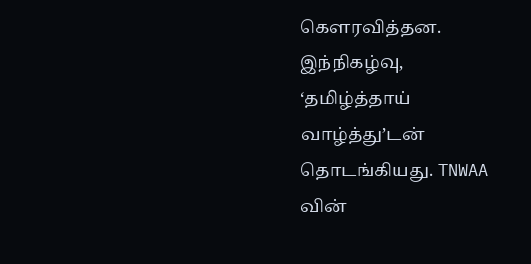கெளரவித்தன. இந்நிகழ்வு, ‘தமிழ்த்தாய் வாழ்த்து’டன் தொடங்கியது. TNWAA வின்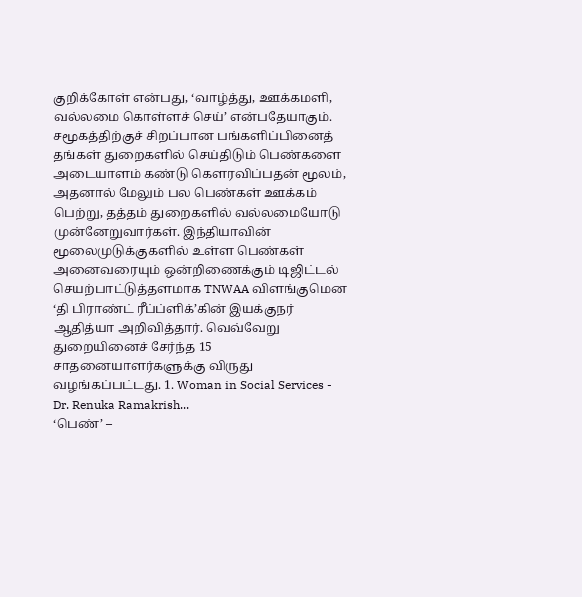குறிக்கோள் என்பது, ‘வாழ்த்து, ஊக்கமளி, வல்லமை கொள்ளச் செய்’ என்பதேயாகும். சமூகத்திற்குச் சிறப்பான பங்களிப்பினைத் தங்கள் துறைகளில் செய்திடும் பெண்களை அடையாளம் கண்டு கெளரவிப்பதன் மூலம், அதனால் மேலும் பல பெண்கள் ஊக்கம் பெற்று, தத்தம் துறைகளில் வல்லமையோடு முன்னேறுவார்கள். இந்தியாவின் மூலைமுடுக்குகளில் உள்ள பெண்கள் அனைவரையும் ஒன்றிணைக்கும் டிஜிட்டல் செயற்பாட்டுத்தளமாக TNWAA விளங்குமென ‘தி பிராண்ட் ரீப்ப்ளிக்’கின் இயக்குநர் ஆதித்யா அறிவித்தார். வெவ்வேறு துறையினைச் சேர்ந்த 15 சாதனையாளர்களுக்கு விருது வழங்கப்பட்டது. 1. Woman in Social Services - Dr. Renuka Ramakrish...
‘பெண்’ –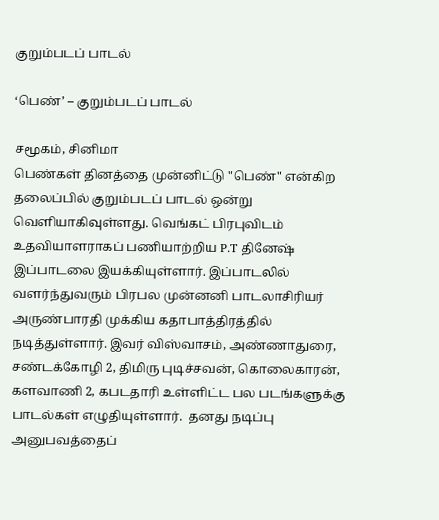குறும்படப் பாடல்

‘பெண்’ – குறும்படப் பாடல்

சமூகம், சினிமா
பெண்கள் தினத்தை முன்னிட்டு "பெண்" என்கிற தலைப்பில் குறும்படப் பாடல் ஒன்று வெளியாகிவுள்ளது. வெங்கட் பிரபுவிடம் உதவியாளராகப் பணியாற்றிய P.T தினேஷ் இப்பாடலை இயக்கியுள்ளார். இப்பாடலில் வளர்ந்துவரும் பிரபல முன்னனி பாடலாசிரியர் அருண்பாரதி முக்கிய கதாபாத்திரத்தில் நடித்துள்ளார். இவர் விஸ்வாசம், அண்ணாதுரை, சண்டக்கோழி 2, திமிரு புடிச்சவன், கொலைகாரன், களவாணி 2, கபடதாரி உள்ளிட்ட பல படங்களுக்கு பாடல்கள் எழுதியுள்ளார்.  தனது நடிப்பு அனுபவத்தைப்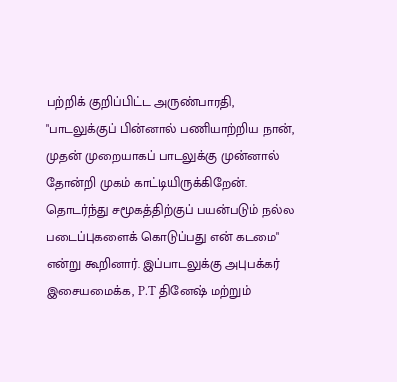பற்றிக் குறிப்பிட்ட அருண்பாரதி, "பாடலுக்குப் பின்னால் பணியாற்றிய நான், முதன் முறையாகப் பாடலுக்கு முன்னால் தோன்றி முகம் காட்டியிருக்கிறேன். தொடர்ந்து சமூகத்திற்குப் பயன்படும் நல்ல படைப்புகளைக் கொடுப்பது என் கடமை" என்று கூறினார். இப்பாடலுக்கு அபுபக்கர் இசையமைக்க, P.T தினேஷ் மற்றும்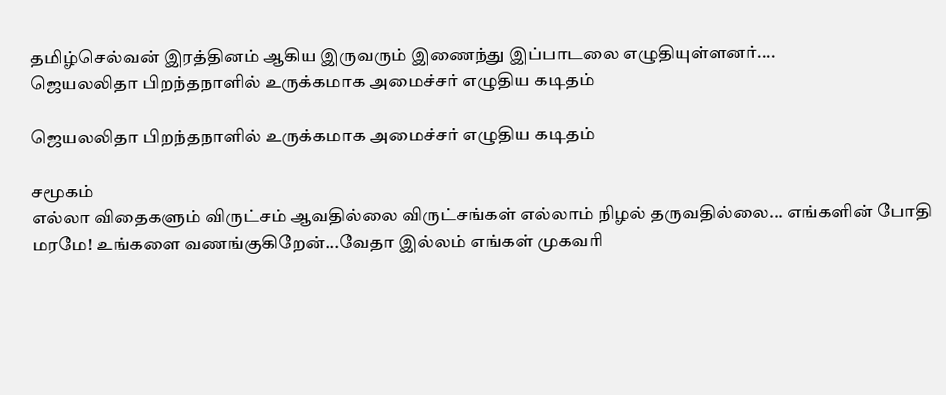தமிழ்செல்வன் இரத்தினம் ஆகிய இருவரும் இணைந்து இப்பாடலை எழுதியுள்ளனர்....
ஜெயலலிதா பிறந்தநாளில் உருக்கமாக அமைச்சர் எழுதிய கடிதம்

ஜெயலலிதா பிறந்தநாளில் உருக்கமாக அமைச்சர் எழுதிய கடிதம்

சமூகம்
எல்லா விதைகளும் விருட்சம் ஆவதில்லை விருட்சங்கள் எல்லாம் நிழல் தருவதில்லை... எங்களின் போதி மரமே! உங்களை வணங்குகிறேன்...வேதா இல்லம் எங்கள் முகவரி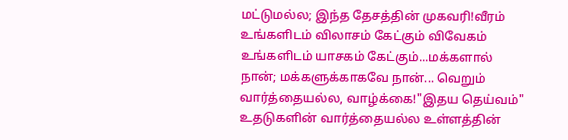மட்டுமல்ல; இந்த தேசத்தின் முகவரி!வீரம் உங்களிடம் விலாசம் கேட்கும் விவேகம் உங்களிடம் யாசகம் கேட்கும்...மக்களால் நான்; மக்களுக்காகவே நான்... வெறும் வார்த்தையல்ல, வாழ்க்கை!"இதய தெய்வம்" உதடுகளின் வார்த்தையல்ல உள்ளத்தின்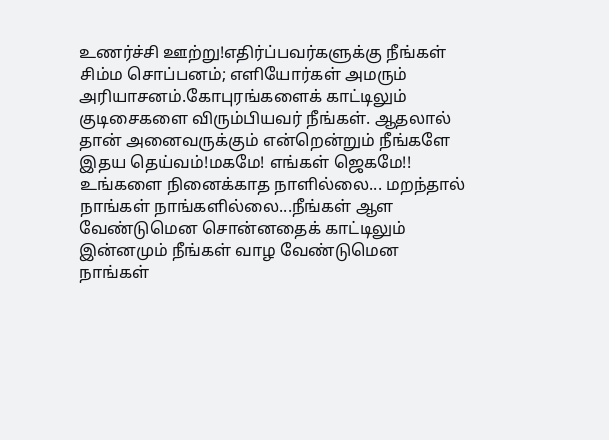உணர்ச்சி ஊற்று!எதிர்ப்பவர்களுக்கு நீங்கள் சிம்ம சொப்பனம்; எளியோர்கள் அமரும் அரியாசனம்.கோபுரங்களைக் காட்டிலும் குடிசைகளை விரும்பியவர் நீங்கள். ஆதலால் தான் அனைவருக்கும் என்றென்றும் நீங்களே இதய தெய்வம்!மகமே! எங்கள் ஜெகமே!! உங்களை நினைக்காத நாளில்லை... மறந்தால் நாங்கள் நாங்களில்லை...நீங்கள் ஆள வேண்டுமென சொன்னதைக் காட்டிலும் இன்னமும் நீங்கள் வாழ வேண்டுமென நாங்கள்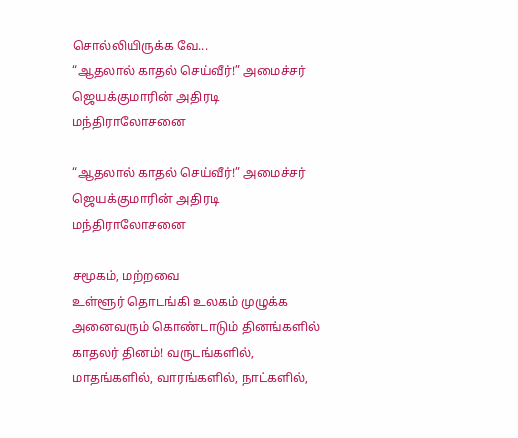சொல்லியிருக்க வே...
“ஆதலால் காதல் செய்வீர்!” அமைச்சர் ஜெயக்குமாரின் அதிரடி மந்திராலோசனை

“ஆதலால் காதல் செய்வீர்!” அமைச்சர் ஜெயக்குமாரின் அதிரடி மந்திராலோசனை

சமூகம், மற்றவை
உள்ளூர் தொடங்கி உலகம் முழுக்க அனைவரும் கொண்டாடும் தினங்களில் காதலர் தினம்! வருடங்களில், மாதங்களில், வாரங்களில், நாட்களில்,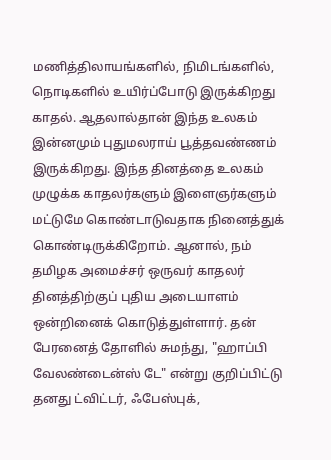மணித்திலாயங்களில், நிமிடங்களில், நொடிகளில் உயிர்ப்போடு இருக்கிறது காதல். ஆதலால்தான் இந்த உலகம் இன்னமும் புதுமலராய் பூத்தவண்ணம் இருக்கிறது. இந்த தினத்தை உலகம் முழுக்க காதலர்களும் இளைஞர்களும் மட்டுமே கொண்டாடுவதாக நினைத்துக் கொண்டிருக்கிறோம். ஆனால், நம் தமிழக அமைச்சர் ஒருவர் காதலர் தினத்திற்குப் புதிய அடையாளம் ஒன்றினைக் கொடுத்துள்ளார். தன் பேரனைத் தோளில் சுமந்து, "ஹாப்பி வேலண்டைன்ஸ் டே" என்று குறிப்பிட்டு தனது ட்விட்டர், ஃபேஸ்புக்,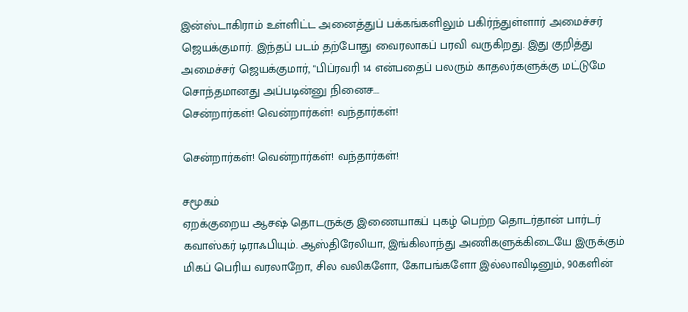இன்ஸ்டாகிராம் உள்ளிட்ட அனைத்துப் பக்கங்களிலும் பகிர்ந்துள்ளார் அமைச்சர் ஜெயக்குமார். இந்தப் படம் தற்போது வைரலாகப் பரவி வருகிறது. இது குறித்து அமைச்சர் ஜெயக்குமார், "பிப்ரவரி 14 என்பதைப் பலரும் காதலர்களுக்கு மட்டுமே சொந்தமானது அப்படின்னு நினைச...
சென்றார்கள்! வென்றார்கள்! வந்தார்கள்!

சென்றார்கள்! வென்றார்கள்! வந்தார்கள்!

சமூகம்
ஏறக்குறைய ஆசஷ் தொடருக்கு இணையாகப் புகழ் பெற்ற தொடர்தான் பார்டர் கவாஸ்கர் டிராஃபியும். ஆஸ்திரேலியா, இங்கிலாந்து அணிகளுக்கிடையே இருக்கும் மிகப் பெரிய வரலாறோ, சில வலிகளோ, கோபங்களோ இல்லாவிடினும், 90களின்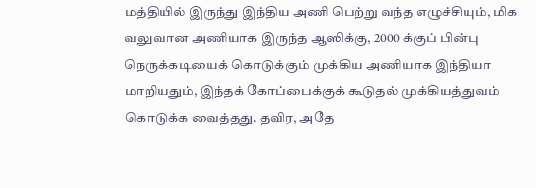மத்தியில் இருந்து இந்திய அணி பெற்று வந்த எழுச்சியும், மிக வலுவான அணியாக இருந்த ஆஸிக்கு, 2000 க்குப் பின்பு நெருக்கடியைக் கொடுக்கும் முக்கிய அணியாக இந்தியா மாறியதும், இந்தக் கோப்பைக்குக் கூடுதல் முக்கியத்துவம் கொடுக்க வைத்தது. தவிர, அதே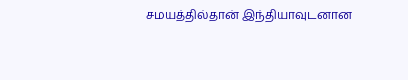சமயத்தில்தான் இந்தியாவுடனான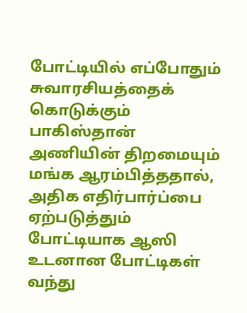போட்டியில் எப்போதும் சுவாரசியத்தைக் கொடுக்கும் பாகிஸ்தான் அணியின் திறமையும் மங்க ஆரம்பித்ததால், அதிக எதிர்பார்ப்பை ஏற்படுத்தும் போட்டியாக ஆஸி உடனான போட்டிகள் வந்து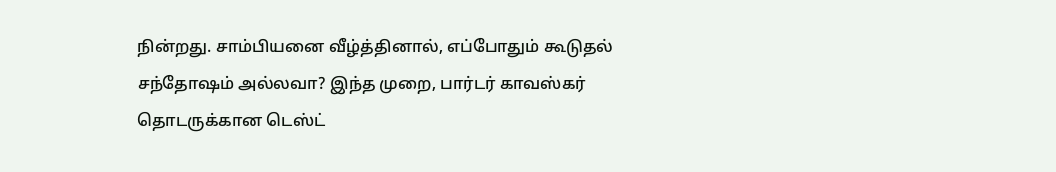நின்றது. சாம்பியனை வீழ்த்தினால், எப்போதும் கூடுதல் சந்தோஷம் அல்லவா? இந்த முறை, பார்டர் காவஸ்கர் தொடருக்கான டெஸ்ட்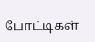போட்டிகள்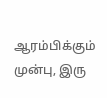ஆரம்பிக்கும் முன்பு, இரு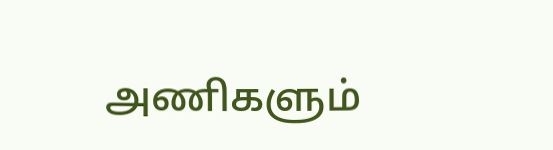அணிகளும்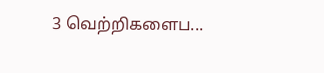3 வெற்றிகளைப...